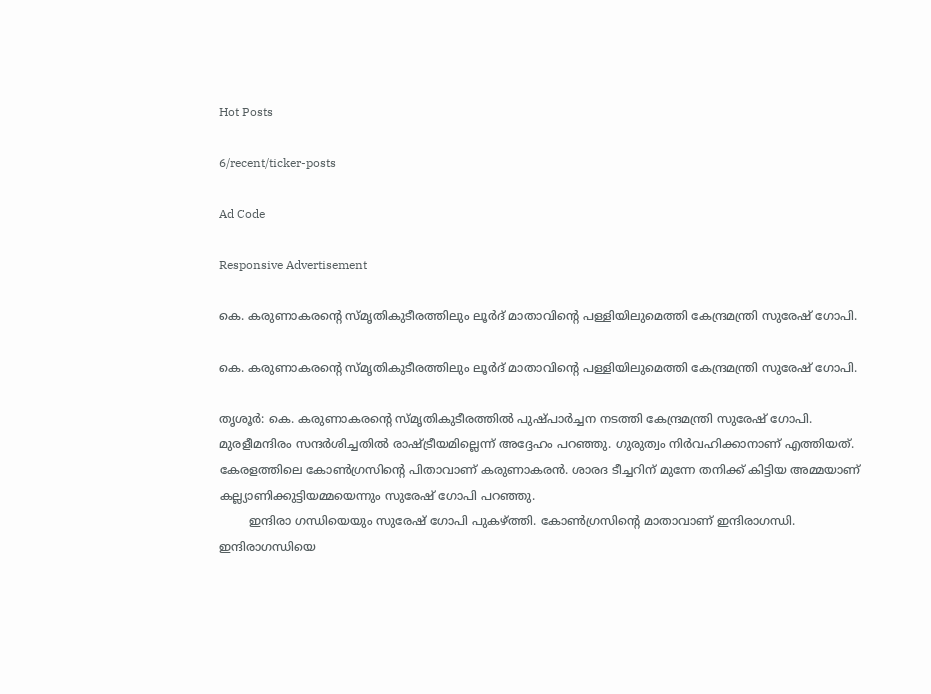Hot Posts

6/recent/ticker-posts

Ad Code

Responsive Advertisement

കെ. കരുണാകരന്‍റെ സ്മൃതികുടീരത്തിലും ലൂര്‍ദ് മാതാവിൻ്റെ പള്ളിയിലുമെത്തി കേന്ദ്രമന്ത്രി സുരേഷ് ഗോപി.

കെ. കരുണാകരന്‍റെ സ്മൃതികുടീരത്തിലും ലൂര്‍ദ് മാതാവിൻ്റെ പള്ളിയിലുമെത്തി കേന്ദ്രമന്ത്രി സുരേഷ് ഗോപി.

തൃശൂർ: കെ. കരുണാകരന്‍റെ സ്മൃതികുടീരത്തിൽ പുഷ്പാർച്ചന നടത്തി കേന്ദ്രമന്ത്രി സുരേഷ് ഗോപി. മുരളീമന്ദിരം സന്ദർശിച്ചതിൽ രാഷ്ട്രീയമില്ലെന്ന് അദ്ദേഹം പറഞ്ഞു. ഗുരുത്വം നിർവഹിക്കാനാണ് എത്തിയത്. കേരളത്തിലെ കോണ്‍ഗ്രസിന്‍റെ പിതാവാണ് കരുണാകരൻ. ശാരദ ടീച്ചറിന് മുന്നേ തനിക്ക് കിട്ടിയ അമ്മയാണ് കല്ല്യാണിക്കുട്ടിയമ്മയെന്നും സുരേഷ് ഗോപി പറഞ്ഞു.
        ഇന്ദിരാ ഗന്ധിയെയും സുരേഷ് ഗോപി പുകഴ്ത്തി. കോൺഗ്രസിന്റെ മാതാവാണ് ഇന്ദിരാഗന്ധി. ഇന്ദിരാഗന്ധിയെ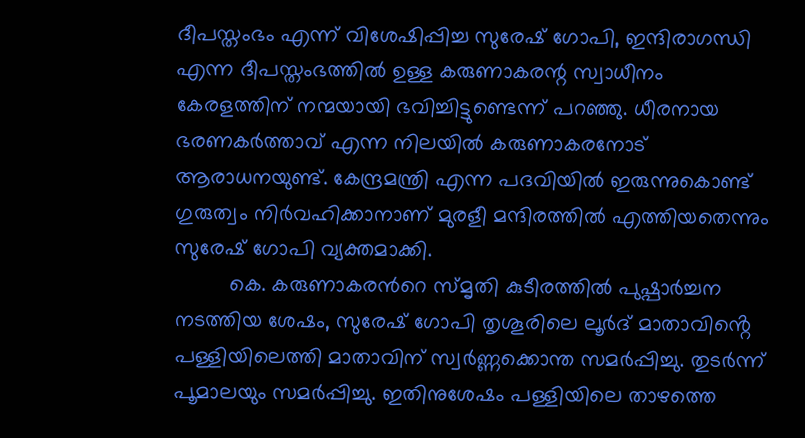ദീപസ്തംഭം എന്ന് വിശേഷിപ്പിച്ച സുരേഷ് ഗോപി, ഇന്ദിരാഗന്ധി എന്ന ദീപസ്തംഭത്തിൽ ഉള്ള കരുണാകരന്റ സ്വാധീനം കേരളത്തിന് നന്മയായി ഭവിച്ചിട്ടുണ്ടെന്ന് പറഞ്ഞു. ധീരനായ ഭരണകർത്താവ് എന്ന നിലയിൽ കരുണാകരനോട് ആരാധനയുണ്ട്. കേന്ദ്രമന്ത്രി എന്ന പദവിയിൽ ഇരുന്നുകൊണ്ട് ഗുരുത്വം നിർവഹിക്കാനാണ് മുരളീ മന്ദിരത്തിൽ എത്തിയതെന്നും സുരേഷ് ഗോപി വ്യക്തമാക്കി.
         കെ. കരുണാകരന്‍റെ സ്മൃതി കുടീരത്തില്‍ പുഷ്പാര്‍ച്ചന നടത്തിയ ശേഷം, സുരേഷ് ഗോപി തൃശൂരിലെ ലൂര്‍ദ് മാതാവിൻ്റെ പള്ളിയിലെത്തി മാതാവിന് സ്വര്‍ണ്ണക്കൊന്ത സമര്‍പ്പിച്ചു. തുടര്‍ന്ന് പൂമാലയും സമര്‍പ്പിച്ചു. ഇതിനുശേഷം പള്ളിയിലെ താഴത്തെ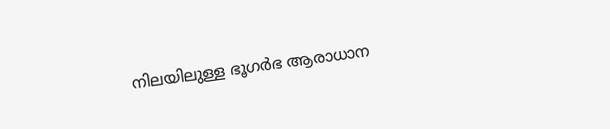നിലയിലുള്ള ഭൂഗര്‍ഭ ആരാധാന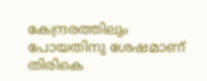കേന്ദ്രരത്തിലും പോയതിനു ശേഷമാണ് തിരികെ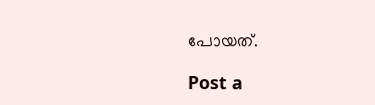പോയത്.

Post a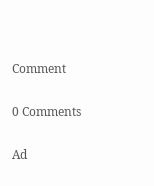Comment

0 Comments

Ad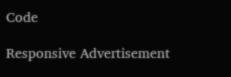Code

Responsive Advertisement